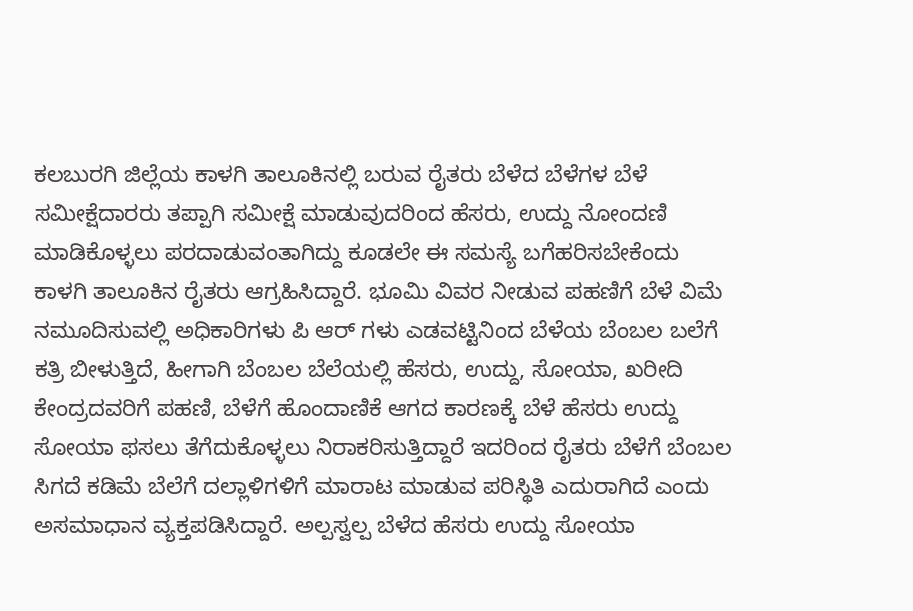ಕಲಬುರಗಿ ಜಿಲ್ಲೆಯ ಕಾಳಗಿ ತಾಲೂಕಿನಲ್ಲಿ ಬರುವ ರೈತರು ಬೆಳೆದ ಬೆಳೆಗಳ ಬೆಳೆ ಸಮೀಕ್ಷೆದಾರರು ತಪ್ಪಾಗಿ ಸಮೀಕ್ಷೆ ಮಾಡುವುದರಿಂದ ಹೆಸರು, ಉದ್ದು ನೋಂದಣಿ ಮಾಡಿಕೊಳ್ಳಲು ಪರದಾಡುವಂತಾಗಿದ್ದು ಕೂಡಲೇ ಈ ಸಮಸ್ಯೆ ಬಗೆಹರಿಸಬೇಕೆಂದು ಕಾಳಗಿ ತಾಲೂಕಿನ ರೈತರು ಆಗ್ರಹಿಸಿದ್ದಾರೆ. ಭೂಮಿ ವಿವರ ನೀಡುವ ಪಹಣಿಗೆ ಬೆಳೆ ವಿಮೆ ನಮೂದಿಸುವಲ್ಲಿ ಅಧಿಕಾರಿಗಳು ಪಿ ಆರ್ ಗಳು ಎಡವಟ್ಟಿನಿಂದ ಬೆಳೆಯ ಬೆಂಬಲ ಬಲೆಗೆ ಕತ್ರಿ ಬೀಳುತ್ತಿದೆ, ಹೀಗಾಗಿ ಬೆಂಬಲ ಬೆಲೆಯಲ್ಲಿ ಹೆಸರು, ಉದ್ದು, ಸೋಯಾ, ಖರೀದಿ ಕೇಂದ್ರದವರಿಗೆ ಪಹಣಿ, ಬೆಳೆಗೆ ಹೊಂದಾಣಿಕೆ ಆಗದ ಕಾರಣಕ್ಕೆ ಬೆಳೆ ಹೆಸರು ಉದ್ದು ಸೋಯಾ ಫಸಲು ತೆಗೆದುಕೊಳ್ಳಲು ನಿರಾಕರಿಸುತ್ತಿದ್ದಾರೆ ಇದರಿಂದ ರೈತರು ಬೆಳೆಗೆ ಬೆಂಬಲ ಸಿಗದೆ ಕಡಿಮೆ ಬೆಲೆಗೆ ದಲ್ಲಾಳಿಗಳಿಗೆ ಮಾರಾಟ ಮಾಡುವ ಪರಿಸ್ಥಿತಿ ಎದುರಾಗಿದೆ ಎಂದು ಅಸಮಾಧಾನ ವ್ಯಕ್ತಪಡಿಸಿದ್ದಾರೆ. ಅಲ್ಪಸ್ವಲ್ಪ ಬೆಳೆದ ಹೆಸರು ಉದ್ದು ಸೋಯಾ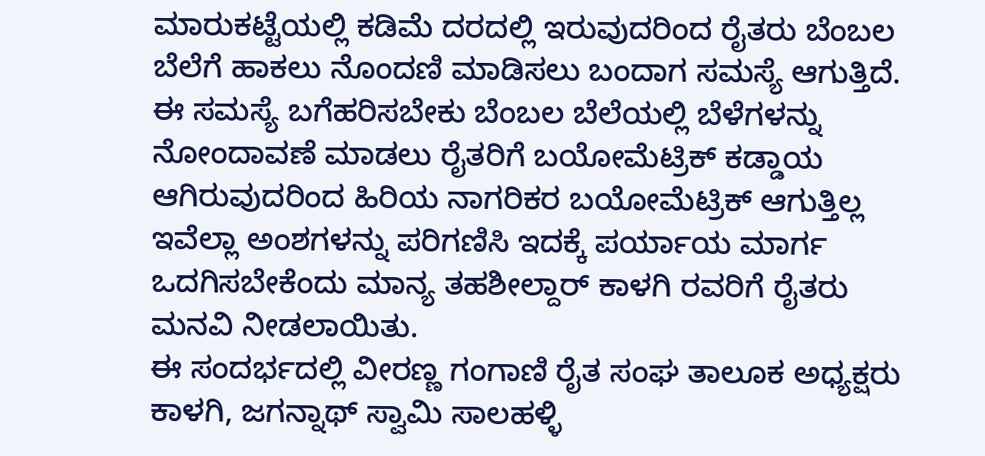ಮಾರುಕಟ್ಟೆಯಲ್ಲಿ ಕಡಿಮೆ ದರದಲ್ಲಿ ಇರುವುದರಿಂದ ರೈತರು ಬೆಂಬಲ ಬೆಲೆಗೆ ಹಾಕಲು ನೊಂದಣಿ ಮಾಡಿಸಲು ಬಂದಾಗ ಸಮಸ್ಯೆ ಆಗುತ್ತಿದೆ. ಈ ಸಮಸ್ಯೆ ಬಗೆಹರಿಸಬೇಕು ಬೆಂಬಲ ಬೆಲೆಯಲ್ಲಿ ಬೆಳೆಗಳನ್ನು ನೋಂದಾವಣೆ ಮಾಡಲು ರೈತರಿಗೆ ಬಯೋಮೆಟ್ರಿಕ್ ಕಡ್ಡಾಯ ಆಗಿರುವುದರಿಂದ ಹಿರಿಯ ನಾಗರಿಕರ ಬಯೋಮೆಟ್ರಿಕ್ ಆಗುತ್ತಿಲ್ಲ ಇವೆಲ್ಲಾ ಅಂಶಗಳನ್ನು ಪರಿಗಣಿಸಿ ಇದಕ್ಕೆ ಪರ್ಯಾಯ ಮಾರ್ಗ ಒದಗಿಸಬೇಕೆಂದು ಮಾನ್ಯ ತಹಶೀಲ್ದಾರ್ ಕಾಳಗಿ ರವರಿಗೆ ರೈತರು ಮನವಿ ನೀಡಲಾಯಿತು.
ಈ ಸಂದರ್ಭದಲ್ಲಿ ವೀರಣ್ಣ ಗಂಗಾಣಿ ರೈತ ಸಂಘ ತಾಲೂಕ ಅಧ್ಯಕ್ಷರು ಕಾಳಗಿ, ಜಗನ್ನಾಥ್ ಸ್ವಾಮಿ ಸಾಲಹಳ್ಳಿ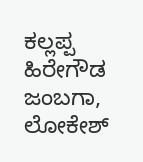ಕಲ್ಲಪ್ಪ ಹಿರೇಗೌಡ ಜಂಬಗಾ, ಲೋಕೇಶ್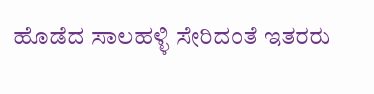ಹೊಡೆದ ಸಾಲಹಳ್ಳಿ ಸೇರಿದಂತೆ ಇತರರು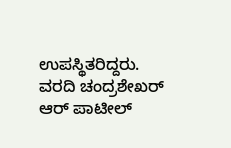ಉಪಸ್ಥಿತರಿದ್ದರು.
ವರದಿ ಚಂದ್ರಶೇಖರ್ ಆರ್ ಪಾಟೀಲ್